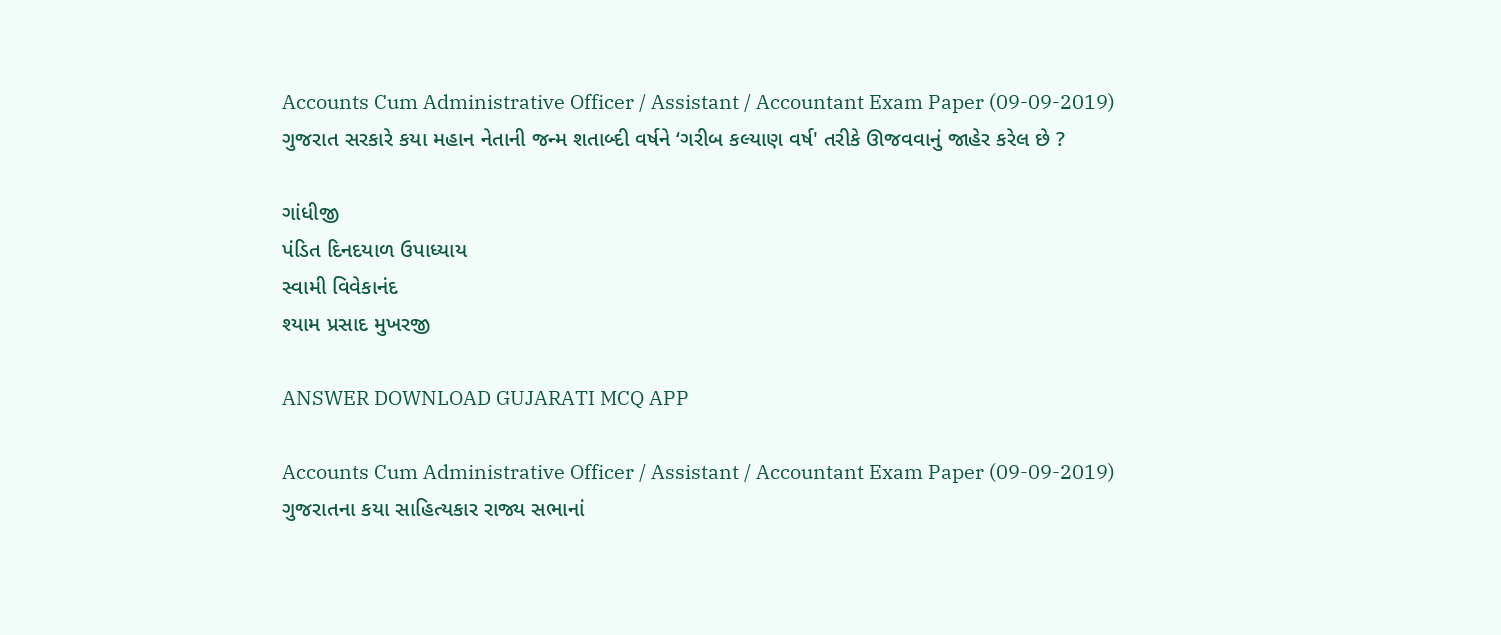Accounts Cum Administrative Officer / Assistant / Accountant Exam Paper (09-09-2019)
ગુજરાત સરકારે કયા મહાન નેતાની જન્મ શતાબ્દી વર્ષને ‘ગરીબ કલ્યાણ વર્ષ' તરીકે ઊજવવાનું જાહેર કરેલ છે ?

ગાંધીજી
પંડિત દિનદયાળ ઉપાધ્યાય
સ્વામી વિવેકાનંદ
શ્યામ પ્રસાદ મુખરજી

ANSWER DOWNLOAD GUJARATI MCQ APP

Accounts Cum Administrative Officer / Assistant / Accountant Exam Paper (09-09-2019)
ગુજરાતના કયા સાહિત્યકાર રાજ્ય સભાનાં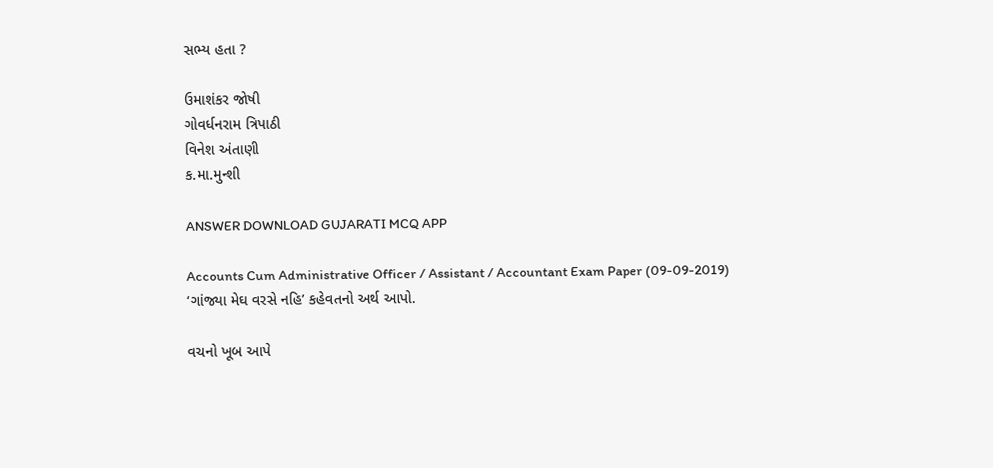સભ્ય હતા ?

ઉમાશંકર જોષી
ગોવર્ધનરામ ત્રિપાઠી
વિનેશ અંતાણી
ક.મા.મુન્શી

ANSWER DOWNLOAD GUJARATI MCQ APP

Accounts Cum Administrative Officer / Assistant / Accountant Exam Paper (09-09-2019)
‘ગાંજ્યા મેઘ વરસે નહિ’ કહેવતનો અર્થ આપો.

વચનો ખૂબ આપે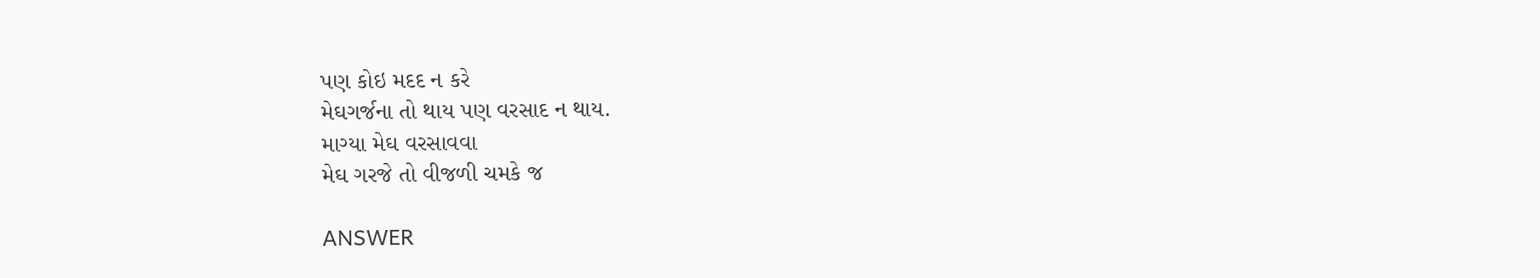પણ કોઇ મદદ ન કરે
મેઘગર્જના તો થાય પણ વરસાદ ન થાય.
માગ્યા મેઘ વરસાવવા
મેઘ ગરજે તો વીજળી ચમકે જ

ANSWER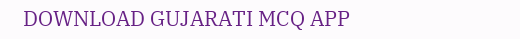DOWNLOAD GUJARATI MCQ APP